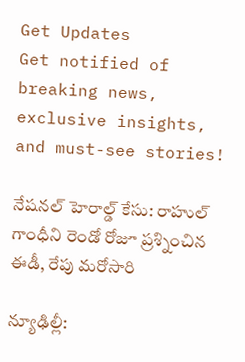Get Updates
Get notified of breaking news, exclusive insights, and must-see stories!

నేషనల్ హెరాల్డ్ కేసు: రాహుల్ గాంధీని రెండో రోజూ ప్రశ్నించిన ఈడీ, రేపు మరోసారి

న్యూఢిల్లీ: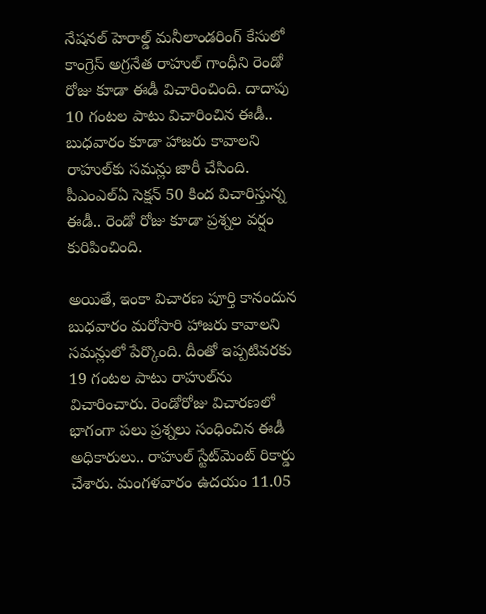నేషనల్‌ హెరాల్డ్‌ మనీలాండరింగ్‌ కేసులో కాంగ్రెస్‌ అగ్రనేత రాహుల్‌ గాంధీని రెండో రోజు కూడా ఈడీ విచారించింది. దాదాపు 10 గంటల పాటు విచారించిన ఈడీ.. బుధవారం కూడా హాజరు కావాలని రాహుల్‌కు సమన్లు జారీ చేసింది. పీఎంఎల్‌ఏ సెక్షన్‌ 50 కింద విచారిస్తున్న ఈడీ.. రెండో రోజు కూడా ప్రశ్నల వర్షం కురిపించింది.

అయితే, ఇంకా విచారణ పూర్తి కానందున బుధవారం మరోసారి హాజరు కావాలని సమన్లులో పేర్కొంది. దీంతో ఇప్పటివరకు 19 గంటల పాటు రాహుల్‌ను విచారించారు. రెండోరోజు విచారణలో భాగంగా పలు ప్రశ్నలు సంధించిన ఈడీ అధికారులు.. రాహుల్‌ స్టేట్‌మెంట్‌ రికార్డు చేశారు. మంగళవారం ఉదయం 11.05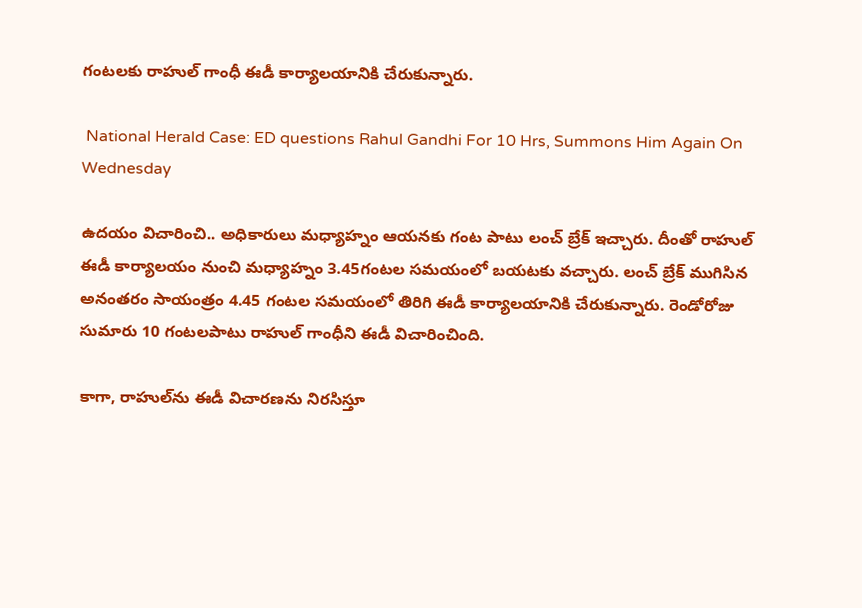గంటలకు రాహుల్‌ గాంధీ ఈడీ కార్యాలయానికి చేరుకున్నారు.

 National Herald Case: ED questions Rahul Gandhi For 10 Hrs, Summons Him Again On Wednesday

ఉదయం విచారించి.. అధికారులు మధ్యాహ్నం ఆయనకు గంట పాటు లంచ్‌ బ్రేక్‌ ఇచ్చారు. దీంతో రాహుల్‌ ఈడీ కార్యాలయం నుంచి మధ్యాహ్నం 3.45గంటల సమయంలో బయటకు వచ్చారు. లంచ్‌ బ్రేక్‌ ముగిసిన అనంతరం సాయంత్రం 4.45 గంటల సమయంలో తిరిగి ఈడీ కార్యాలయానికి చేరుకున్నారు. రెండోరోజు సుమారు 10 గంటలపాటు రాహుల్‌ గాంధీని ఈడీ విచారించింది.

కాగా, రాహుల్‌ను ఈడీ విచారణను నిరసిస్తూ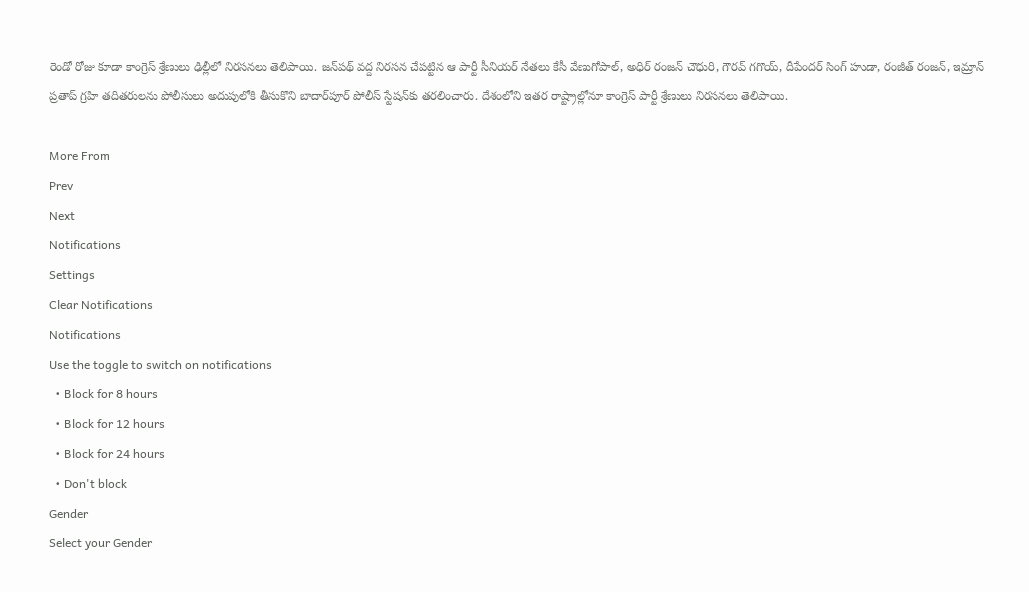రెండో రోజు కూడా కాంగ్రెస్‌ శ్రేణులు ఢిల్లీలో నిరసనలు తెలిపాయి. జన్‌పథ్‌ వద్ద నిరసన చేపట్టిన ఆ పార్టీ సీనియర్‌ నేతలు కేసీ వేణుగోపాల్‌, అధిర్‌ రంజన్‌ చౌధురి, గౌరవ్‌ గగొయ్‌, దీపేందర్‌ సింగ్‌ హుడా, రంజీత్‌ రంజన్‌, ఇమ్రాన్‌ ప్రతాప్‌ గ్రహి తదితరులను పోలీసులు అదుపులోకి తీసుకొని బాదార్‌పూర్‌ పోలీస్‌ స్టేషన్‌కు తరలించారు. దేశంలోని ఇతర రాష్ట్రాల్లోనూ కాంగ్రెస్ పార్టీ శ్రేణులు నిరసనలు తెలిపాయి.

More From
Prev
Next
Notifications
Settings
Clear Notifications
Notifications
Use the toggle to switch on notifications
  • Block for 8 hours
  • Block for 12 hours
  • Block for 24 hours
  • Don't block
Gender
Select your Gender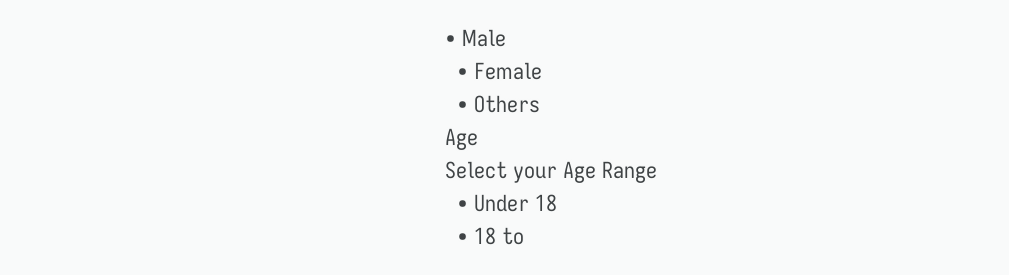• Male
  • Female
  • Others
Age
Select your Age Range
  • Under 18
  • 18 to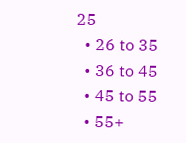25
  • 26 to 35
  • 36 to 45
  • 45 to 55
  • 55+